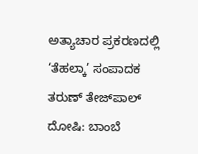ಅತ್ಯಾಚಾರ ಪ್ರಕರಣದಲ್ಲಿ ‘ತೆಹಲ್ಕಾ’ ಸಂಪಾದಕ ತರುಣ್ ತೇಜ್‌ಪಾಲ್ ದೋಷಿ: ಬಾಂಬೆ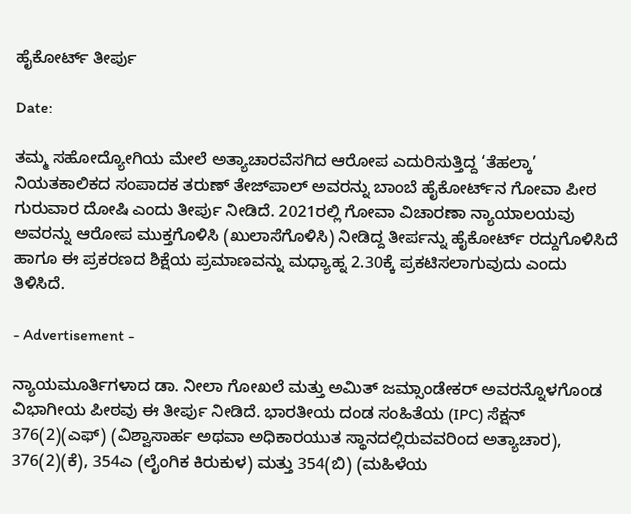ಹೈಕೋರ್ಟ್ ತೀರ್ಪು

Date:

ತಮ್ಮ ಸಹೋದ್ಯೋಗಿಯ ಮೇಲೆ ಅತ್ಯಾಚಾರವೆಸಗಿದ ಆರೋಪ ಎದುರಿಸುತ್ತಿದ್ದ ‘ತೆಹಲ್ಕಾ’ ನಿಯತಕಾಲಿಕದ ಸಂಪಾದಕ ತರುಣ್ ತೇಜ್‌ಪಾಲ್ ಅವರನ್ನು ಬಾಂಬೆ ಹೈಕೋರ್ಟ್‌ನ ಗೋವಾ ಪೀಠ ಗುರುವಾರ ದೋಷಿ ಎಂದು ತೀರ್ಪು ನೀಡಿದೆ. 2021ರಲ್ಲಿ ಗೋವಾ ವಿಚಾರಣಾ ನ್ಯಾಯಾಲಯವು ಅವರನ್ನು ಆರೋಪ ಮುಕ್ತಗೊಳಿಸಿ (ಖುಲಾಸೆಗೊಳಿಸಿ) ನೀಡಿದ್ದ ತೀರ್ಪನ್ನು ಹೈಕೋರ್ಟ್ ರದ್ದುಗೊಳಿಸಿದೆ ಹಾಗೂ ಈ ಪ್ರಕರಣದ ಶಿಕ್ಷೆಯ ಪ್ರಮಾಣವನ್ನು ಮಧ್ಯಾಹ್ನ 2.30ಕ್ಕೆ ಪ್ರಕಟಿಸಲಾಗುವುದು ಎಂದು ತಿಳಿಸಿದೆ.

- Advertisement -

ನ್ಯಾಯಮೂರ್ತಿಗಳಾದ ಡಾ. ನೀಲಾ ಗೋಖಲೆ ಮತ್ತು ಅಮಿತ್ ಜಮ್ಸಾಂಡೇಕರ್ ಅವರನ್ನೊಳಗೊಂಡ ವಿಭಾಗೀಯ ಪೀಠವು ಈ ತೀರ್ಪು ನೀಡಿದೆ. ಭಾರತೀಯ ದಂಡ ಸಂಹಿತೆಯ (IPC) ಸೆಕ್ಷನ್ 376(2)(ಎಫ್) (ವಿಶ್ವಾಸಾರ್ಹ ಅಥವಾ ಅಧಿಕಾರಯುತ ಸ್ಥಾನದಲ್ಲಿರುವವರಿಂದ ಅತ್ಯಾಚಾರ), 376(2)(ಕೆ), 354ಎ (ಲೈಂಗಿಕ ಕಿರುಕುಳ) ಮತ್ತು 354(ಬಿ) (ಮಹಿಳೆಯ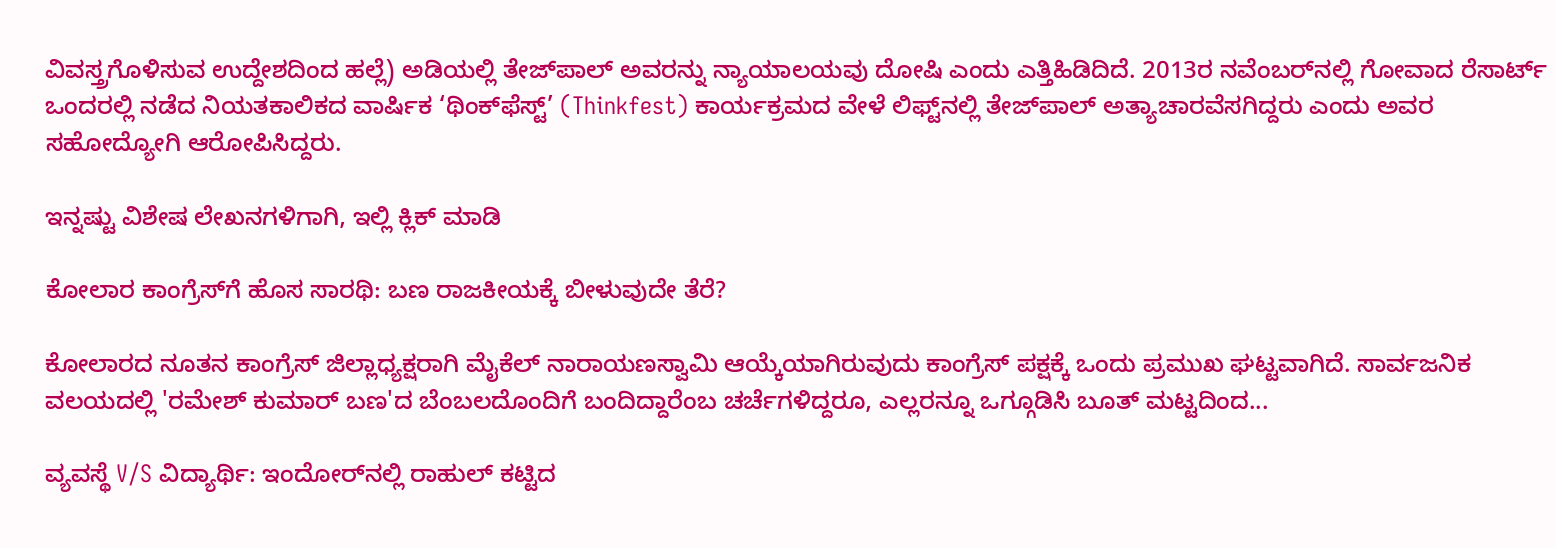ವಿವಸ್ತ್ರಗೊಳಿಸುವ ಉದ್ದೇಶದಿಂದ ಹಲ್ಲೆ) ಅಡಿಯಲ್ಲಿ ತೇಜ್‌ಪಾಲ್ ಅವರನ್ನು ನ್ಯಾಯಾಲಯವು ದೋಷಿ ಎಂದು ಎತ್ತಿಹಿಡಿದಿದೆ. 2013ರ ನವೆಂಬರ್‌ನಲ್ಲಿ ಗೋವಾದ ರೆಸಾರ್ಟ್ ಒಂದರಲ್ಲಿ ನಡೆದ ನಿಯತಕಾಲಿಕದ ವಾರ್ಷಿಕ ‘ಥಿಂಕ್‌ಫೆಸ್ಟ್’ (Thinkfest) ಕಾರ್ಯಕ್ರಮದ ವೇಳೆ ಲಿಫ್ಟ್‌ನಲ್ಲಿ ತೇಜ್‌ಪಾಲ್ ಅತ್ಯಾಚಾರವೆಸಗಿದ್ದರು ಎಂದು ಅವರ ಸಹೋದ್ಯೋಗಿ ಆರೋಪಿಸಿದ್ದರು.

ಇನ್ನಷ್ಟು ವಿಶೇಷ ಲೇಖನಗಳಿಗಾಗಿ, ಇಲ್ಲಿ ಕ್ಲಿಕ್ ಮಾಡಿ

ಕೋಲಾರ ಕಾಂಗ್ರೆಸ್‌ಗೆ ಹೊಸ ಸಾರಥಿ: ಬಣ ರಾಜಕೀಯಕ್ಕೆ ಬೀಳುವುದೇ ತೆರೆ?

ಕೋಲಾರದ ನೂತನ ಕಾಂಗ್ರೆಸ್ ಜಿಲ್ಲಾಧ್ಯಕ್ಷರಾಗಿ ಮೈಕೆಲ್ ನಾರಾಯಣಸ್ವಾಮಿ ಆಯ್ಕೆಯಾಗಿರುವುದು ಕಾಂಗ್ರೆಸ್ ಪಕ್ಷಕ್ಕೆ ಒಂದು ಪ್ರಮುಖ ಘಟ್ಟವಾಗಿದೆ. ಸಾರ್ವಜನಿಕ ವಲಯದಲ್ಲಿ 'ರಮೇಶ್ ಕುಮಾರ್ ಬಣ'ದ ಬೆಂಬಲದೊಂದಿಗೆ ಬಂದಿದ್ದಾರೆಂಬ ಚರ್ಚೆಗಳಿದ್ದರೂ, ಎಲ್ಲರನ್ನೂ ಒಗ್ಗೂಡಿಸಿ ಬೂತ್ ಮಟ್ಟದಿಂದ...

ವ್ಯವಸ್ಥೆ V/S ವಿದ್ಯಾರ್ಥಿ: ಇಂದೋರ್‌ನಲ್ಲಿ ರಾಹುಲ್ ಕಟ್ಟಿದ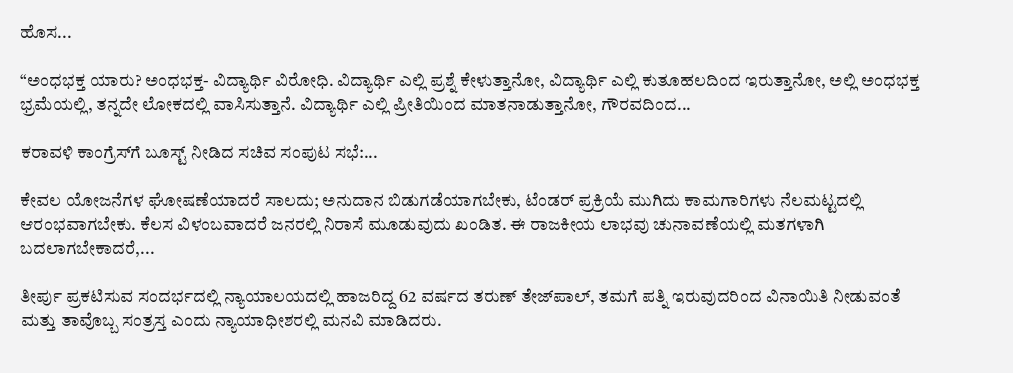ಹೊಸ...

“ಅಂಧಭಕ್ತ ಯಾರು? ಅಂಧಭಕ್ತ- ವಿದ್ಯಾರ್ಥಿ ವಿರೋಧಿ. ವಿದ್ಯಾರ್ಥಿ ಎಲ್ಲಿ ಪ್ರಶ್ನೆ ಕೇಳುತ್ತಾನೋ, ವಿದ್ಯಾರ್ಥಿ ಎಲ್ಲಿ ಕುತೂಹಲದಿಂದ ಇರುತ್ತಾನೋ, ಅಲ್ಲಿ ಅಂಧಭಕ್ತ ಭ್ರಮೆಯಲ್ಲಿ, ತನ್ನದೇ ಲೋಕದಲ್ಲಿ ವಾಸಿಸುತ್ತಾನೆ. ವಿದ್ಯಾರ್ಥಿ ಎಲ್ಲಿ ಪ್ರೀತಿಯಿಂದ ಮಾತನಾಡುತ್ತಾನೋ, ಗೌರವದಿಂದ...

ಕರಾವಳಿ ಕಾಂಗ್ರೆಸ್‌ಗೆ ಬೂಸ್ಟ್ ನೀಡಿದ ಸಚಿವ ಸಂಪುಟ ಸಭೆ:...

ಕೇವಲ ಯೋಜನೆಗಳ ಘೋಷಣೆಯಾದರೆ ಸಾಲದು; ಅನುದಾನ ಬಿಡುಗಡೆಯಾಗಬೇಕು, ಟೆಂಡರ್ ಪ್ರಕ್ರಿಯೆ ಮುಗಿದು ಕಾಮಗಾರಿಗಳು ನೆಲಮಟ್ಟದಲ್ಲಿ ಆರಂಭವಾಗಬೇಕು. ಕೆಲಸ ವಿಳಂಬವಾದರೆ ಜನರಲ್ಲಿ ನಿರಾಸೆ ಮೂಡುವುದು ಖಂಡಿತ. ಈ ರಾಜಕೀಯ ಲಾಭವು ಚುನಾವಣೆಯಲ್ಲಿ ಮತಗಳಾಗಿ ಬದಲಾಗಬೇಕಾದರೆ,...

ತೀರ್ಪು ಪ್ರಕಟಿಸುವ ಸಂದರ್ಭದಲ್ಲಿ ನ್ಯಾಯಾಲಯದಲ್ಲಿ ಹಾಜರಿದ್ದ 62 ವರ್ಷದ ತರುಣ್ ತೇಜ್‌ಪಾಲ್, ತಮಗೆ ಪತ್ನಿ ಇರುವುದರಿಂದ ವಿನಾಯಿತಿ ನೀಡುವಂತೆ ಮತ್ತು ತಾವೊಬ್ಬ ಸಂತ್ರಸ್ತ ಎಂದು ನ್ಯಾಯಾಧೀಶರಲ್ಲಿ ಮನವಿ ಮಾಡಿದರು.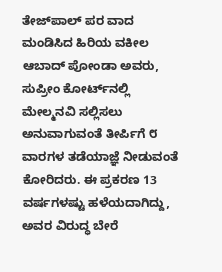ತೇಜ್‌ಪಾಲ್ ಪರ ವಾದ ಮಂಡಿಸಿದ ಹಿರಿಯ ವಕೀಲ ಆಬಾದ್ ಪೋಂಡಾ ಅವರು, ಸುಪ್ರೀಂ ಕೋರ್ಟ್‌ನಲ್ಲಿ ಮೇಲ್ಮನವಿ ಸಲ್ಲಿಸಲು ಅನುವಾಗುವಂತೆ ತೀರ್ಪಿಗೆ ೮ ವಾರಗಳ ತಡೆಯಾಜ್ಞೆ ನೀಡುವಂತೆ ಕೋರಿದರು. ಈ ಪ್ರಕರಣ 13 ವರ್ಷಗಳಷ್ಟು ಹಳೆಯದಾಗಿದ್ದು, ಅವರ ವಿರುದ್ಧ ಬೇರೆ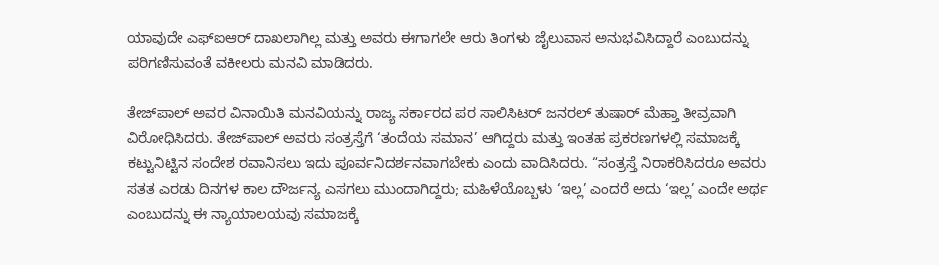ಯಾವುದೇ ಎಫ್‌ಐಆರ್ ದಾಖಲಾಗಿಲ್ಲ ಮತ್ತು ಅವರು ಈಗಾಗಲೇ ಆರು ತಿಂಗಳು ಜೈಲುವಾಸ ಅನುಭವಿಸಿದ್ದಾರೆ ಎಂಬುದನ್ನು ಪರಿಗಣಿಸುವಂತೆ ವಕೀಲರು ಮನವಿ ಮಾಡಿದರು.

ತೇಜ್‌ಪಾಲ್ ಅವರ ವಿನಾಯಿತಿ ಮನವಿಯನ್ನು ರಾಜ್ಯ ಸರ್ಕಾರದ ಪರ ಸಾಲಿಸಿಟರ್ ಜನರಲ್ ತುಷಾರ್ ಮೆಹ್ತಾ ತೀವ್ರವಾಗಿ ವಿರೋಧಿಸಿದರು. ತೇಜ್‌ಪಾಲ್ ಅವರು ಸಂತ್ರಸ್ತೆಗೆ ‘ತಂದೆಯ ಸಮಾನ’ ಆಗಿದ್ದರು ಮತ್ತು ಇಂತಹ ಪ್ರಕರಣಗಳಲ್ಲಿ ಸಮಾಜಕ್ಕೆ ಕಟ್ಟುನಿಟ್ಟಿನ ಸಂದೇಶ ರವಾನಿಸಲು ಇದು ಪೂರ್ವನಿದರ್ಶನವಾಗಬೇಕು ಎಂದು ವಾದಿಸಿದರು. “ಸಂತ್ರಸ್ತೆ ನಿರಾಕರಿಸಿದರೂ ಅವರು ಸತತ ಎರಡು ದಿನಗಳ ಕಾಲ ದೌರ್ಜನ್ಯ ಎಸಗಲು ಮುಂದಾಗಿದ್ದರು; ಮಹಿಳೆಯೊಬ್ಬಳು ‘ಇಲ್ಲ’ ಎಂದರೆ ಅದು ‘ಇಲ್ಲ’ ಎಂದೇ ಅರ್ಥ ಎಂಬುದನ್ನು ಈ ನ್ಯಾಯಾಲಯವು ಸಮಾಜಕ್ಕೆ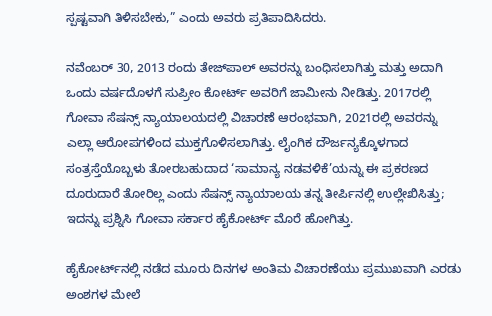ಸ್ಪಷ್ಟವಾಗಿ ತಿಳಿಸಬೇಕು,” ಎಂದು ಅವರು ಪ್ರತಿಪಾದಿಸಿದರು.

ನವೆಂಬರ್ 30, 2013 ರಂದು ತೇಜ್‌ಪಾಲ್ ಅವರನ್ನು ಬಂಧಿಸಲಾಗಿತ್ತು ಮತ್ತು ಅದಾಗಿ ಒಂದು ವರ್ಷದೊಳಗೆ ಸುಪ್ರೀಂ ಕೋರ್ಟ್ ಅವರಿಗೆ ಜಾಮೀನು ನೀಡಿತ್ತು. 2017ರಲ್ಲಿ ಗೋವಾ ಸೆಷನ್ಸ್ ನ್ಯಾಯಾಲಯದಲ್ಲಿ ವಿಚಾರಣೆ ಆರಂಭವಾಗಿ, 2021ರಲ್ಲಿ ಅವರನ್ನು ಎಲ್ಲಾ ಆರೋಪಗಳಿಂದ ಮುಕ್ತಗೊಳಿಸಲಾಗಿತ್ತು. ಲೈಂಗಿಕ ದೌರ್ಜನ್ಯಕ್ಕೊಳಗಾದ ಸಂತ್ರಸ್ತೆಯೊಬ್ಬಳು ತೋರಬಹುದಾದ ‘ಸಾಮಾನ್ಯ ನಡವಳಿಕೆ’ಯನ್ನು ಈ ಪ್ರಕರಣದ ದೂರುದಾರೆ ತೋರಿಲ್ಲ ಎಂದು ಸೆಷನ್ಸ್ ನ್ಯಾಯಾಲಯ ತನ್ನ ತೀರ್ಪಿನಲ್ಲಿ ಉಲ್ಲೇಖಿಸಿತ್ತು; ಇದನ್ನು ಪ್ರಶ್ನಿಸಿ ಗೋವಾ ಸರ್ಕಾರ ಹೈಕೋರ್ಟ್ ಮೊರೆ ಹೋಗಿತ್ತು.

ಹೈಕೋರ್ಟ್‌ನಲ್ಲಿ ನಡೆದ ಮೂರು ದಿನಗಳ ಅಂತಿಮ ವಿಚಾರಣೆಯು ಪ್ರಮುಖವಾಗಿ ಎರಡು ಅಂಶಗಳ ಮೇಲೆ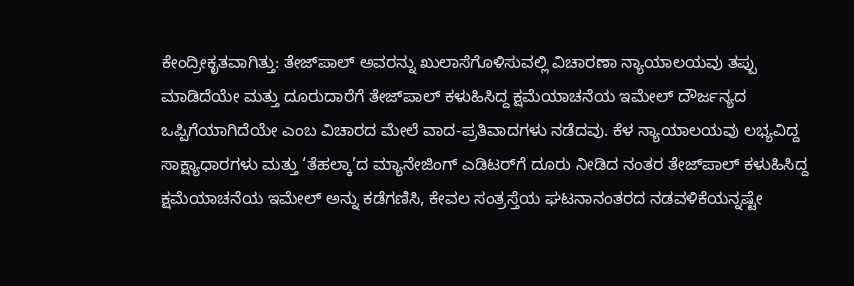ಕೇಂದ್ರೀಕೃತವಾಗಿತ್ತು: ತೇಜ್‌ಪಾಲ್ ಅವರನ್ನು ಖುಲಾಸೆಗೊಳಿಸುವಲ್ಲಿ ವಿಚಾರಣಾ ನ್ಯಾಯಾಲಯವು ತಪ್ಪು ಮಾಡಿದೆಯೇ ಮತ್ತು ದೂರುದಾರೆಗೆ ತೇಜ್‌ಪಾಲ್ ಕಳುಹಿಸಿದ್ದ ಕ್ಷಮೆಯಾಚನೆಯ ಇಮೇಲ್ ದೌರ್ಜನ್ಯದ ಒಪ್ಪಿಗೆಯಾಗಿದೆಯೇ ಎಂಬ ವಿಚಾರದ ಮೇಲೆ ವಾದ-ಪ್ರತಿವಾದಗಳು ನಡೆದವು. ಕೆಳ ನ್ಯಾಯಾಲಯವು ಲಭ್ಯವಿದ್ದ ಸಾಕ್ಷ್ಯಾಧಾರಗಳು ಮತ್ತು ‘ತೆಹಲ್ಕಾ’ದ ಮ್ಯಾನೇಜಿಂಗ್ ಎಡಿಟರ್‌ಗೆ ದೂರು ನೀಡಿದ ನಂತರ ತೇಜ್‌ಪಾಲ್ ಕಳುಹಿಸಿದ್ದ ಕ್ಷಮೆಯಾಚನೆಯ ಇಮೇಲ್ ಅನ್ನು ಕಡೆಗಣಿಸಿ, ಕೇವಲ ಸಂತ್ರಸ್ತೆಯ ಘಟನಾನಂತರದ ನಡವಳಿಕೆಯನ್ನಷ್ಟೇ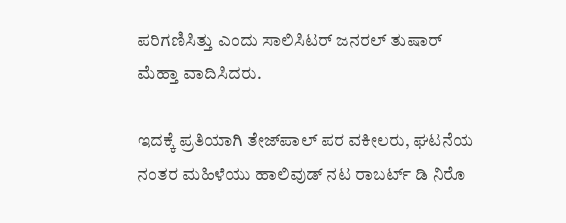ಪರಿಗಣಿಸಿತ್ತು ಎಂದು ಸಾಲಿಸಿಟರ್ ಜನರಲ್ ತುಷಾರ್ ಮೆಹ್ತಾ ವಾದಿಸಿದರು.

ಇದಕ್ಕೆ ಪ್ರತಿಯಾಗಿ ತೇಜ್‌ಪಾಲ್ ಪರ ವಕೀಲರು, ಘಟನೆಯ ನಂತರ ಮಹಿಳೆಯು ಹಾಲಿವುಡ್ ನಟ ರಾಬರ್ಟ್ ಡಿ ನಿರೊ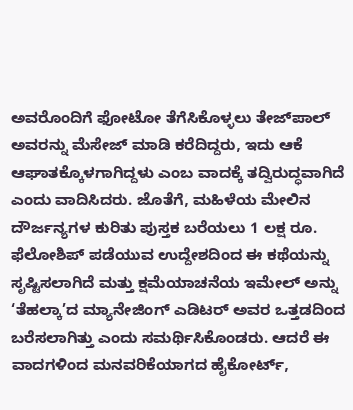ಅವರೊಂದಿಗೆ ಫೋಟೋ ತೆಗೆಸಿಕೊಳ್ಳಲು ತೇಜ್‌ಪಾಲ್ ಅವರನ್ನು ಮೆಸೇಜ್ ಮಾಡಿ ಕರೆದಿದ್ದರು, ಇದು ಆಕೆ ಆಘಾತಕ್ಕೊಳಗಾಗಿದ್ದಳು ಎಂಬ ವಾದಕ್ಕೆ ತದ್ವಿರುದ್ಧವಾಗಿದೆ ಎಂದು ವಾದಿಸಿದರು. ಜೊತೆಗೆ, ಮಹಿಳೆಯ ಮೇಲಿನ ದೌರ್ಜನ್ಯಗಳ ಕುರಿತು ಪುಸ್ತಕ ಬರೆಯಲು 1 ಲಕ್ಷ ರೂ. ಫೆಲೋಶಿಪ್ ಪಡೆಯುವ ಉದ್ದೇಶದಿಂದ ಈ ಕಥೆಯನ್ನು ಸೃಷ್ಟಿಸಲಾಗಿದೆ ಮತ್ತು ಕ್ಷಮೆಯಾಚನೆಯ ಇಮೇಲ್ ಅನ್ನು ‘ತೆಹಲ್ಕಾ’ದ ಮ್ಯಾನೇಜಿಂಗ್ ಎಡಿಟರ್ ಅವರ ಒತ್ತಡದಿಂದ ಬರೆಸಲಾಗಿತ್ತು ಎಂದು ಸಮರ್ಥಿಸಿಕೊಂಡರು. ಆದರೆ ಈ ವಾದಗಳಿಂದ ಮನವರಿಕೆಯಾಗದ ಹೈಕೋರ್ಟ್,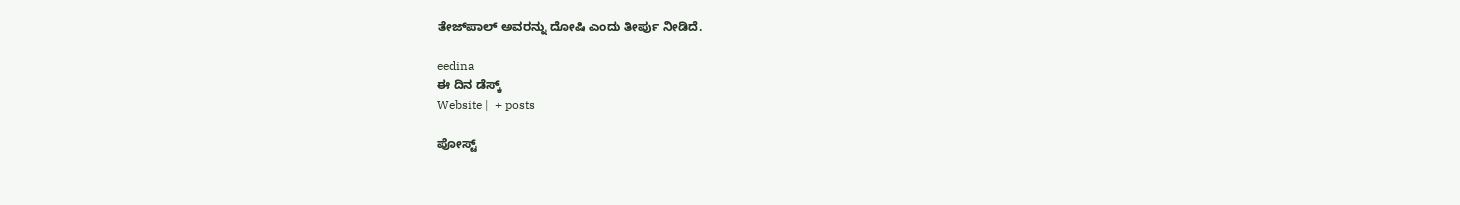ತೇಜ್‌ಪಾಲ್ ಅವರನ್ನು ದೋಷಿ ಎಂದು ತೀರ್ಪು ನೀಡಿದೆ.

eedina
ಈ ದಿನ ಡೆಸ್ಕ್‌
Website |  + posts

ಪೋಸ್ಟ್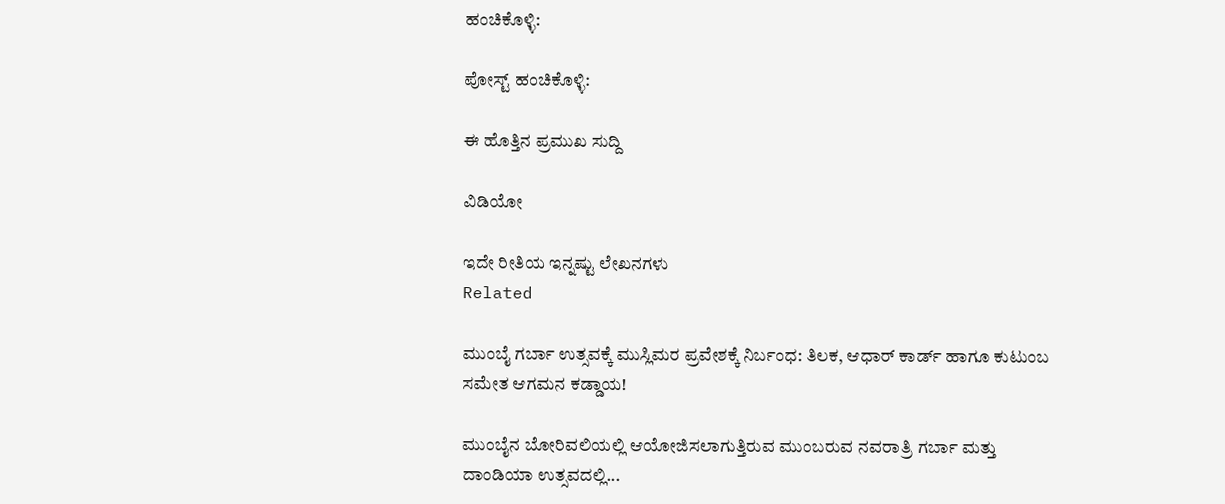ಹಂಚಿಕೊಳ್ಳಿ:

ಪೋಸ್ಟ್ ಹಂಚಿಕೊಳ್ಳಿ:

ಈ ಹೊತ್ತಿನ ಪ್ರಮುಖ ಸುದ್ದಿ

ವಿಡಿಯೋ

ಇದೇ ರೀತಿಯ ಇನ್ನಷ್ಟು ಲೇಖನಗಳು
Related

ಮುಂಬೈ ಗರ್ಬಾ ಉತ್ಸವಕ್ಕೆ ಮುಸ್ಲಿಮರ ಪ್ರವೇಶಕ್ಕೆ ನಿರ್ಬಂಧ: ತಿಲಕ, ಆಧಾರ್ ಕಾರ್ಡ್ ಹಾಗೂ ಕುಟುಂಬ ಸಮೇತ ಆಗಮನ ಕಡ್ಡಾಯ!

ಮುಂಬೈನ ಬೋರಿವಲಿಯಲ್ಲಿ ಆಯೋಜಿಸಲಾಗುತ್ತಿರುವ ಮುಂಬರುವ ನವರಾತ್ರಿ ಗರ್ಬಾ ಮತ್ತು ದಾಂಡಿಯಾ ಉತ್ಸವದಲ್ಲಿ...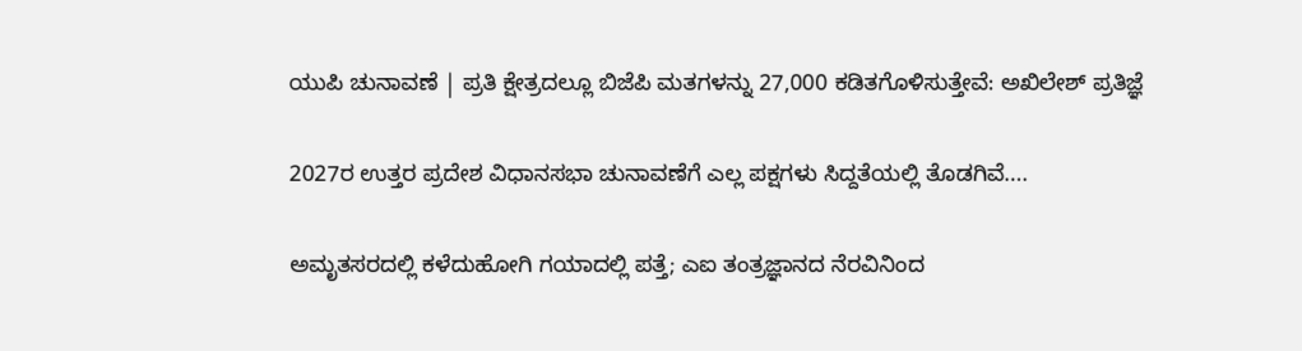ಯುಪಿ ಚುನಾವಣೆ | ಪ್ರತಿ ಕ್ಷೇತ್ರದಲ್ಲೂ ಬಿಜೆಪಿ ಮತಗಳನ್ನು 27,000 ಕಡಿತಗೊಳಿಸುತ್ತೇವೆ: ಅಖಿಲೇಶ್ ಪ್ರತಿಜ್ಞೆ

2027ರ ಉತ್ತರ ಪ್ರದೇಶ ವಿಧಾನಸಭಾ ಚುನಾವಣೆಗೆ ಎಲ್ಲ ಪಕ್ಷಗಳು ಸಿದ್ದತೆಯಲ್ಲಿ ತೊಡಗಿವೆ....

ಅಮೃತಸರದಲ್ಲಿ ಕಳೆದುಹೋಗಿ ಗಯಾದಲ್ಲಿ ಪತ್ತೆ; ಎಐ ತಂತ್ರಜ್ಞಾನದ ನೆರವಿನಿಂದ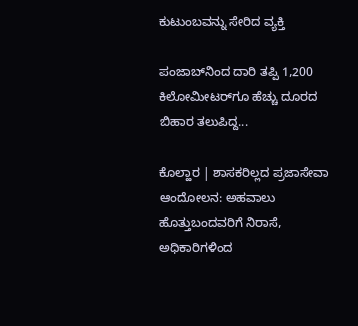ಕುಟುಂಬವನ್ನು ಸೇರಿದ ವ್ಯಕ್ತಿ

ಪಂಜಾಬ್‌ನಿಂದ ದಾರಿ ತಪ್ಪಿ 1,200 ಕಿಲೋಮೀಟರ್‌ಗೂ ಹೆಚ್ಚು ದೂರದ ಬಿಹಾರ ತಲುಪಿದ್ದ...

ಕೊಲ್ಹಾರ | ಶಾಸಕರಿಲ್ಲದ ಪ್ರಜಾಸೇವಾ ಆಂದೋಲನ: ಅಹವಾಲು ಹೊತ್ತುಬಂದವರಿಗೆ ನಿರಾಸೆ, ಅಧಿಕಾರಿಗಳಿಂದ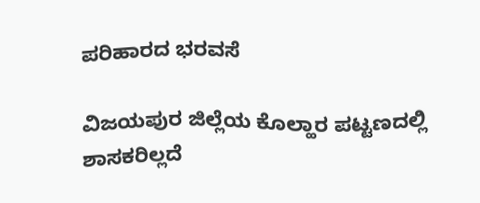ಪರಿಹಾರದ ಭರವಸೆ

ವಿಜಯಪುರ ಜಿಲ್ಲೆಯ ಕೊಲ್ಹಾರ ಪಟ್ಟಣದಲ್ಲಿ ಶಾಸಕರಿಲ್ಲದೆ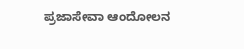ಪ್ರಜಾಸೇವಾ ಆಂದೋಲನ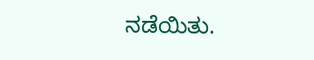ನಡೆಯಿತು.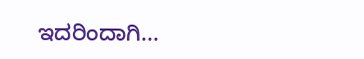ಇದರಿಂದಾಗಿ...